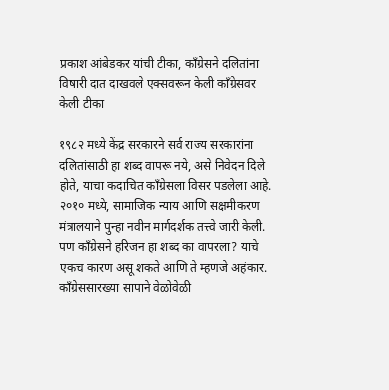प्रकाश आंबेडकर यांची टीका, काँग्रेसने दलितांना विषारी दात दाखवले एक्सवरून केली काँग्रेसवर केली टीका

१९८२ मध्ये केंद्र सरकारने सर्व राज्य सरकारांना दलितांसाठी हा शब्द वापरू नये, असे निवेदन दिले होते, याचा कदाचित काँग्रेसला विसर पडलेला आहे.
२०१० मध्ये, सामाजिक न्याय आणि सक्षमीकरण मंत्रालयाने पुन्हा नवीन मार्गदर्शक तत्त्वे जारी केली. पण काँग्रेसने हरिजन हा शब्द का वापरला? याचे एकच कारण असू शकते आणि ते म्हणजे अहंकार. काँग्रेससारख्या सापाने वेळोवेळी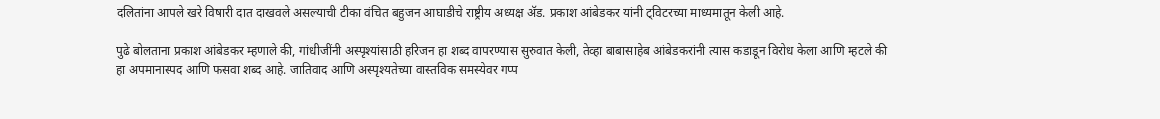दलितांना आपले खरे विषारी दात दाखवले असल्याची टीका वंचित बहुजन आघाडीचे राष्ट्रीय अध्यक्ष ॲड. प्रकाश आंबेडकर यांनी ट्विटरच्या माध्यमातून केली आहे.

पुढे बोलताना प्रकाश आंबेडकर म्हणाले की, गांधीजींनी अस्पृश्यांसाठी हरिजन हा शब्द वापरण्यास सुरुवात केली, तेव्हा बाबासाहेब आंबेडकरांनी त्यास कडाडून विरोध केला आणि म्हटले की हा अपमानास्पद आणि फसवा शब्द आहे. जातिवाद आणि अस्पृश्यतेच्या वास्तविक समस्येवर गप्प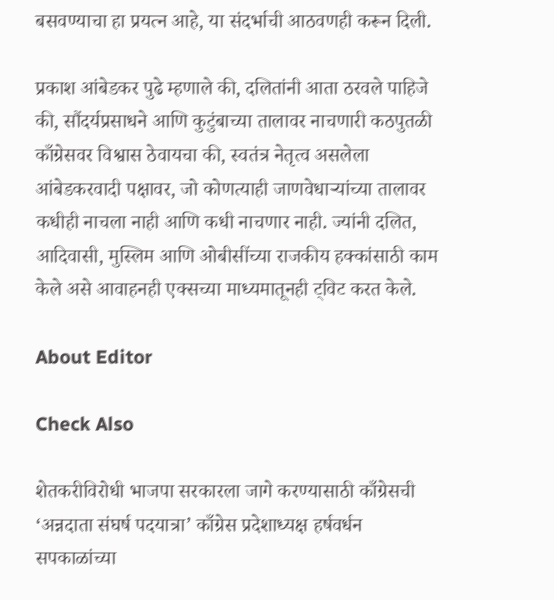बसवण्याचा हा प्रयत्न आहे, या संदर्भाची आठवणही करून दिली.

प्रकाश आंबेडकर पुढे म्हणाले की, दलितांनी आता ठरवले पाहिजे की, सौंदर्यप्रसाधने आणि कुटुंबाच्या तालावर नाचणारी कठपुतळी काँग्रेसवर विश्वास ठेवायचा की, स्वतंत्र नेतृत्व असलेला आंबेडकरवादी पक्षावर, जो कोणत्याही जाणवेधाऱ्यांच्या तालावर कधीही नाचला नाही आणि कधी नाचणार नाही. ज्यांनी दलित, आदिवासी, मुस्लिम आणि ओबीसींच्या राजकीय हक्कांसाठी काम केले असे आवाहनही एक्सच्या माध्यमातूनही ट्विट करत केले.

About Editor

Check Also

शेतकरीविरोधी भाजपा सरकारला जागे करण्यासाठी काँग्रेसची ‘अन्नदाता संघर्ष पदयात्रा’ काँग्रेस प्रदेशाध्यक्ष हर्षवर्धन सपकाळांच्या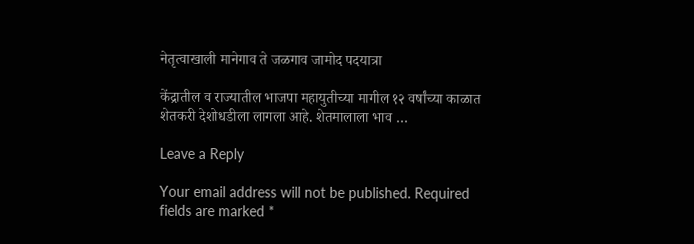नेतृत्वाखाली मानेगाव ते जळगाव जामोद पदयात्रा

केंद्रातील व राज्यातील भाजपा महायुतीच्या मागील १२ वर्षांच्या काळात शेतकरी देशोधडीला लागला आहे. शेतमालाला भाव …

Leave a Reply

Your email address will not be published. Required fields are marked *